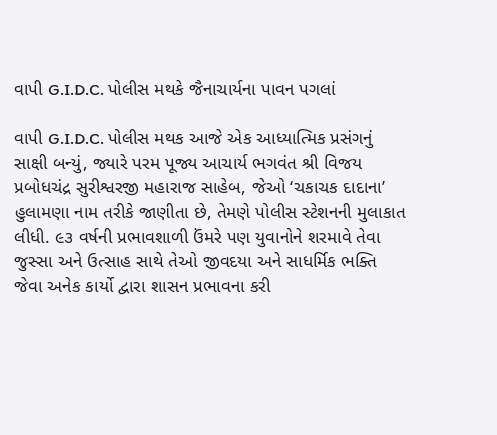વાપી G.I.D.C. પોલીસ મથકે જૈનાચાર્યના પાવન પગલાં

વાપી G.I.D.C. પોલીસ મથક આજે એક આધ્યાત્મિક પ્રસંગનું સાક્ષી બન્યું, જ્યારે પરમ પૂજ્ય આચાર્ય ભગવંત શ્રી વિજય પ્રબોધચંદ્ર સુરીશ્વરજી મહારાજ સાહેબ, જેઓ ‘ચકાચક દાદાના’ હુલામણા નામ તરીકે જાણીતા છે, તેમણે પોલીસ સ્ટેશનની મુલાકાત લીધી. ૯૩ વર્ષની પ્રભાવશાળી ઉંમરે પણ યુવાનોને શરમાવે તેવા જુસ્સા અને ઉત્સાહ સાથે તેઓ જીવદયા અને સાધર્મિક ભક્તિ જેવા અનેક કાર્યો દ્વારા શાસન પ્રભાવના કરી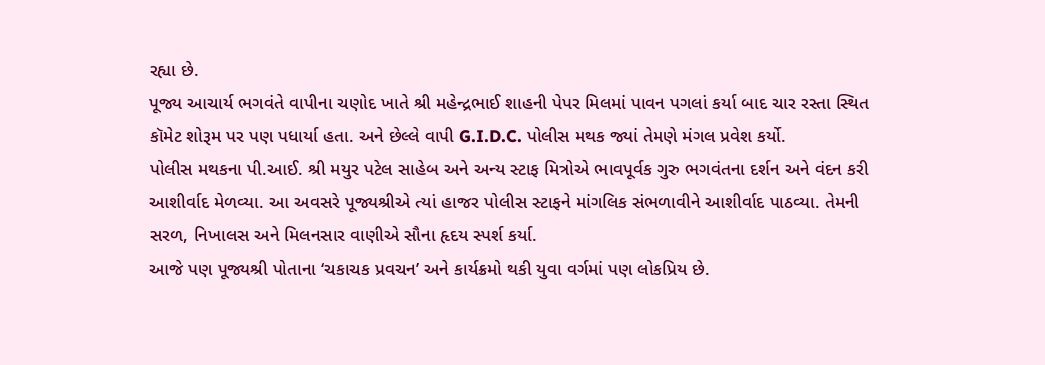રહ્યા છે.
પૂજ્ય આચાર્ય ભગવંતે વાપીના ચણોદ ખાતે શ્રી મહેન્દ્રભાઈ શાહની પેપર મિલમાં પાવન પગલાં કર્યા બાદ ચાર રસ્તા સ્થિત કૉમેટ શોરૂમ પર પણ પધાર્યા હતા. અને છેલ્લે વાપી G.I.D.C. પોલીસ મથક જ્યાં તેમણે મંગલ પ્રવેશ કર્યો.
પોલીસ મથકના પી.આઈ. શ્રી મયુર પટેલ સાહેબ અને અન્ય સ્ટાફ મિત્રોએ ભાવપૂર્વક ગુરુ ભગવંતના દર્શન અને વંદન કરી આશીર્વાદ મેળવ્યા. આ અવસરે પૂજ્યશ્રીએ ત્યાં હાજર પોલીસ સ્ટાફને માંગલિક સંભળાવીને આશીર્વાદ પાઠવ્યા. તેમની સરળ, નિખાલસ અને મિલનસાર વાણીએ સૌના હૃદય સ્પર્શ કર્યા.
આજે પણ પૂજ્યશ્રી પોતાના ‘ચકાચક પ્રવચન’ અને કાર્યક્રમો થકી યુવા વર્ગમાં પણ લોકપ્રિય છે.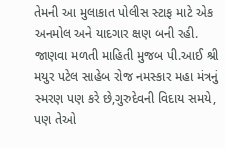તેમની આ મુલાકાત પોલીસ સ્ટાફ માટે એક અનમોલ અને યાદગાર ક્ષણ બની રહી. જાણવા મળતી માહિતી મુજબ પી.આઈ શ્રી મયુર પટેલ સાહેબ રોજ નમસ્કાર મહા મંત્રનું સ્મરણ પણ કરે છે,ગુરુદેવની વિદાય સમયે, પણ તેઓ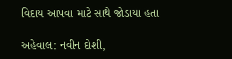વિદાય આપવા માટે સાથે જોડાયા હતા

અહેવાલ: નવીન દોશી,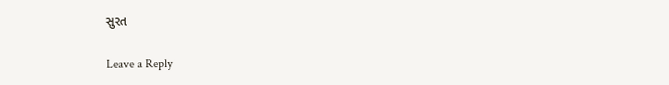સુરત

Leave a Reply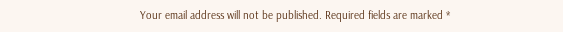Your email address will not be published. Required fields are marked *